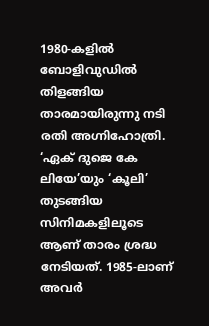1980-കളിൽ ബോളിവുഡിൽ തിളങ്ങിയ താരമായിരുന്നു നടി രതി അഗ്നിഹോത്രി. ‘ഏക് ദുജെ കേ ലിയേ’യും ‘കൂലി’ തുടങ്ങിയ സിനിമകളിലൂടെ ആണ് താരം ശ്രദ്ധ നേടിയത്. 1985-ലാണ് അവർ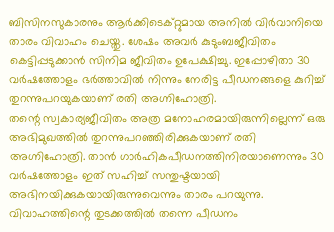ബിസിനസുകാരനും ആർക്കിടെക്റ്റുമായ അനിൽ വിർവാനിയെ താരം വിവാഹം ചെയ്തു. ശേഷം അവർ കുടുംബജീവിതം കെട്ടിപ്പടുക്കാൻ സിനിമ ജീവിതം ഉപേക്ഷിച്ചു. ഇപ്പോഴിതാ 30 വർഷത്തോളം ഭർത്താവിൽ നിന്നും നേരിട്ട പീഡനങ്ങളെ കുറിച്ച് തുറന്നുപറയുകയാണ് രതി അഗ്നിഹോത്രി.
തന്റെ സ്വകാര്യജീവിതം അത്ര മനോഹരമായിരുന്നില്ലെന്ന് ഒരു അഭിമുഖത്തിൽ തുറന്നുപറഞ്ഞിരിക്കുകയാണ് രതി അഗ്നിഹോത്രി. താൻ ഗാർഹികപീഡനത്തിനിരയാണെന്നും 30 വർഷത്തോളം ഇത് സഹിച്ച് സന്തുഷ്ടയായി അഭിനയിക്കുകയായിരുന്നുവെന്നും താരം പറയുന്നു. വിവാഹത്തിന്റെ തുടക്കത്തിൽ തന്നെ പീഡനം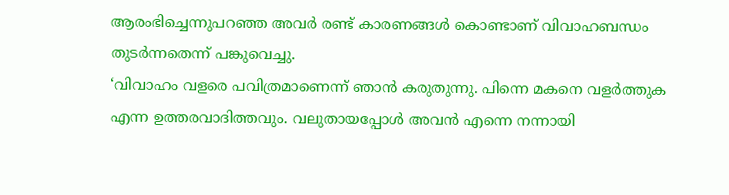ആരംഭിച്ചെന്നുപറഞ്ഞ അവർ രണ്ട് കാരണങ്ങൾ കൊണ്ടാണ് വിവാഹബന്ധം തുടർന്നതെന്ന് പങ്കുവെച്ചു.
‘വിവാഹം വളരെ പവിത്രമാണെന്ന് ഞാൻ കരുതുന്നു. പിന്നെ മകനെ വളർത്തുക എന്ന ഉത്തരവാദിത്തവും. വലുതായപ്പോൾ അവൻ എന്നെ നന്നായി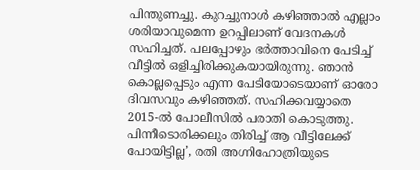പിന്തുണച്ചു. കുറച്ചുനാൾ കഴിഞ്ഞാൽ എല്ലാം ശരിയാവുമെന്ന ഉറപ്പിലാണ് വേദനകൾ സഹിച്ചത്. പലപ്പോഴും ഭർത്താവിനെ പേടിച്ച് വീട്ടിൽ ഒളിച്ചിരിക്കുകയായിരുന്നു. ഞാൻ കൊല്ലപ്പെടും എന്ന പേടിയോടെയാണ് ഓരോ ദിവസവും കഴിഞ്ഞത്. സഹിക്കവയ്യാതെ 2015-ൽ പോലീസിൽ പരാതി കൊടുത്തു. പിന്നീടൊരിക്കലും തിരിച്ച് ആ വീട്ടിലേക്ക് പോയിട്ടില്ല’, രതി അഗ്നിഹോത്രിയുടെ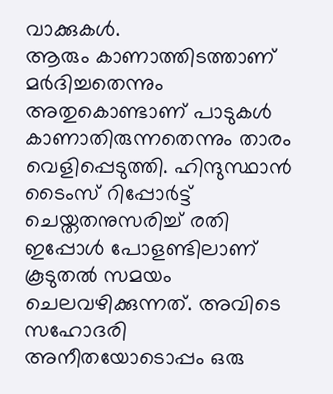വാക്കുകൾ.
ആരും കാണാത്തിടത്താണ് മർദിച്ചതെന്നും അതുകൊണ്ടാണ് പാടുകൾ കാണാതിരുന്നതെന്നും താരം വെളിപ്പെടുത്തി. ഹിന്ദുസ്ഥാൻ ടൈംസ് റിപ്പോർട്ട് ചെയ്തതനുസരിച്ച് രതി ഇപ്പോൾ പോളണ്ടിലാണ് കൂടുതൽ സമയം ചെലവഴിക്കുന്നത്. അവിടെ സഹോദരി അനീതയോടൊപ്പം ഒരു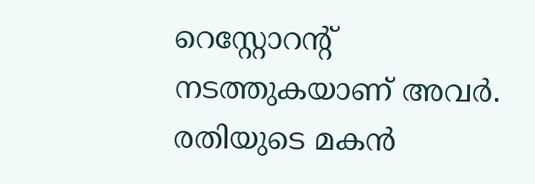റെസ്റ്റോറന്റ് നടത്തുകയാണ് അവർ. രതിയുടെ മകൻ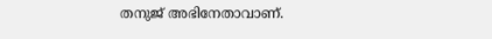തനുജ് അഭിനേതാവാണ്.